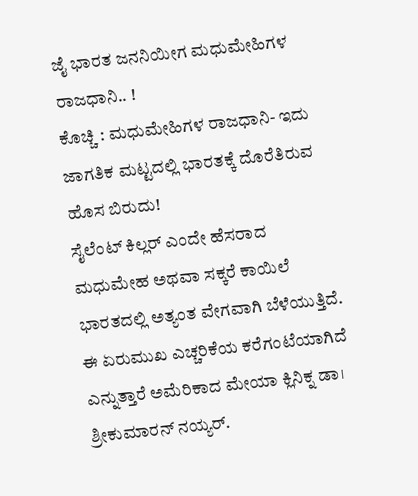ಜೈ ಭಾರತ ಜನನಿಯೀಗ ಮಧುಮೇಹಿಗಳ ರಾಜಧಾನಿ.. !
ಕೊಚ್ಚಿ : ಮಧುಮೇಹಿಗಳ ರಾಜಧಾನಿ- ಇದು ಜಾಗತಿಕ ಮಟ್ಟದಲ್ಲಿ ಭಾರತಕ್ಕೆ ದೊರೆತಿರುವ ಹೊಸ ಬಿರುದು!
ಸೈಲೆಂಟ್ ಕಿಲ್ಲರ್ ಎಂದೇ ಹೆಸರಾದ ಮಧುಮೇಹ ಅಥವಾ ಸಕ್ಕರೆ ಕಾಯಿಲೆ ಭಾರತದಲ್ಲಿ ಅತ್ಯಂತ ವೇಗವಾಗಿ ಬೆಳೆಯುತ್ತಿದೆ. ಈ ಏರುಮುಖ ಎಚ್ಚರಿಕೆಯ ಕರೆಗಂಟೆಯಾಗಿದೆ ಎನ್ನುತ್ತಾರೆ ಅಮೆರಿಕಾದ ಮೇಯಾ ಕ್ಲಿನಿಕ್ನ ಡಾ। ಶ್ರೀಕುಮಾರನ್ ನಯ್ಯರ್.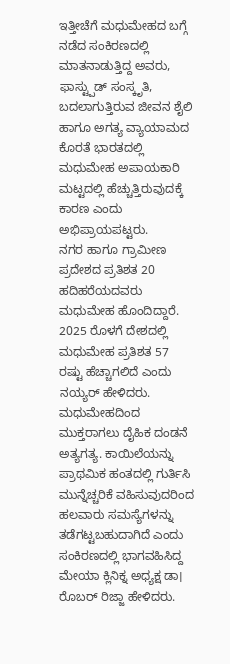ಇತ್ತೀಚೆಗೆ ಮಧುಮೇಹದ ಬಗ್ಗೆ ನಡೆದ ಸಂಕಿರಣದಲ್ಲಿ ಮಾತನಾಡುತ್ತಿದ್ದ ಅವರು, ಫಾಸ್ಟ್ಪುಡ್ ಸಂಸ್ಕೃತಿ, ಬದಲಾಗುತ್ತಿರುವ ಜೀವನ ಶೈಲಿ ಹಾಗೂ ಅಗತ್ಯ ವ್ಯಾಯಾಮದ ಕೊರತೆ ಭಾರತದಲ್ಲಿ ಮಧುಮೇಹ ಅಪಾಯಕಾರಿ ಮಟ್ಟದಲ್ಲಿ ಹೆಚ್ಚುತ್ತಿರುವುದಕ್ಕೆ ಕಾರಣ ಎಂದು ಅಭಿಪ್ರಾಯಪಟ್ಟರು.
ನಗರ ಹಾಗೂ ಗ್ರಾಮೀಣ ಪ್ರದೇಶದ ಪ್ರತಿಶತ 20 ಹದಿಹರೆಯದವರು ಮಧುಮೇಹ ಹೊಂದಿದ್ದಾರೆ. 2025 ರೊಳಗೆ ದೇಶದಲ್ಲಿ ಮಧುಮೇಹ ಪ್ರತಿಶತ 57 ರಷ್ಟು ಹೆಚ್ಚಾಗಲಿದೆ ಎಂದು ನಯ್ಯರ್ ಹೇಳಿದರು.
ಮಧುಮೇಹದಿಂದ ಮುಕ್ತರಾಗಲು ದೈಹಿಕ ದಂಡನೆ ಅತ್ಯಗತ್ಯ. ಕಾಯಿಲೆಯನ್ನು ಪ್ರಾಥಮಿಕ ಹಂತದಲ್ಲಿ ಗುರ್ತಿಸಿ ಮುನ್ನೆಚ್ಚರಿಕೆ ವಹಿಸುವುದರಿಂದ ಹಲವಾರು ಸಮಸ್ಯೆಗಳನ್ನು ತಡೆಗಟ್ಟಬಹುದಾಗಿದೆ ಎಂದು ಸಂಕಿರಣದಲ್ಲಿ ಭಾಗವಹಿಸಿದ್ದ ಮೇಯಾ ಕ್ಲಿನಿಕ್ನ ಅಧ್ಯಕ್ಷ ಡಾ। ರೊಬರ್ ರಿಜ್ಜಾ ಹೇಳಿದರು.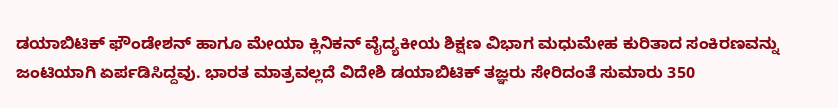ಡಯಾಬಿಟಿಕ್ ಫೌಂಡೇಶನ್ ಹಾಗೂ ಮೇಯಾ ಕ್ಲಿನಿಕನ್ ವೈದ್ಯಕೀಯ ಶಿಕ್ಷಣ ವಿಭಾಗ ಮಧುಮೇಹ ಕುರಿತಾದ ಸಂಕಿರಣವನ್ನು ಜಂಟಿಯಾಗಿ ಏರ್ಪಡಿಸಿದ್ದವು. ಭಾರತ ಮಾತ್ರವಲ್ಲದೆ ವಿದೇಶಿ ಡಯಾಬಿಟಿಕ್ ತಜ್ಞರು ಸೇರಿದಂತೆ ಸುಮಾರು 350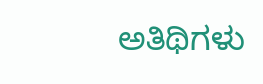ಅತಿಥಿಗಳು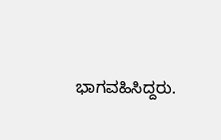ಭಾಗವಹಿಸಿದ್ದರು.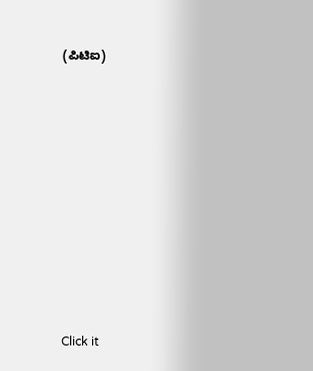(ಪಿಟಿಐ)












Click it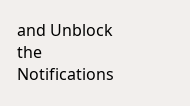and Unblock the Notifications